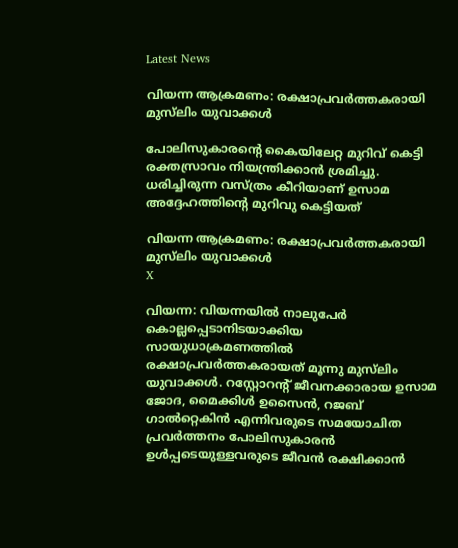Latest News

വിയന്ന ആക്രമണം: രക്ഷാപ്രവര്‍ത്തകരായി മുസ്‌ലിം യുവാക്കള്‍

പോലിസുകാരന്റെ കൈയിലേറ്റ മുറിവ് കെട്ടി രക്തസ്രാവം നിയന്ത്രിക്കാന്‍ ശ്രമിച്ചു. ധരിച്ചിരുന്ന വസ്ത്രം കീറിയാണ് ഉസാമ അദ്ദേഹത്തിന്റെ മുറിവു കെട്ടിയത്

വിയന്ന ആക്രമണം: രക്ഷാപ്രവര്‍ത്തകരായി മുസ്‌ലിം യുവാക്കള്‍
X

വിയന്ന: വിയന്നയില്‍ നാലുപേര്‍ കൊല്ലപ്പെടാനിടയാക്കിയ സായുധാക്രമണത്തില്‍ രക്ഷാപ്രവര്‍ത്തകരായത് മൂന്നു മുസ്‌ലിം യുവാക്കള്‍. റസ്റ്റോറന്റ് ജീവനക്കാരായ ഉസാമ ജോദ, മൈക്കിള്‍ ഉസൈന്‍, റജബ് ഗാല്‍റ്റെകിന്‍ എന്നിവരുടെ സമയോചിത പ്രവര്‍ത്തനം പോലിസുകാരന്‍ ഉള്‍പ്പടെയുള്ളവരുടെ ജീവന്‍ രക്ഷിക്കാന്‍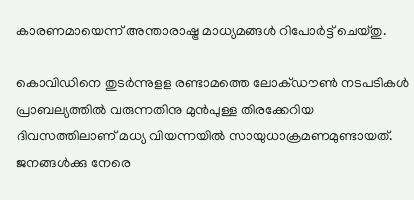കാരണമായെന്ന് അന്താരാഷ്ട്ര മാധ്യമങ്ങള്‍ റിപോര്‍ട്ട് ചെയ്തു.

കൊവിഡിനെ തുടര്‍ന്നുളള രണ്ടാമത്തെ ലോക്ഡൗണ്‍ നടപടികള്‍ പ്രാബല്യത്തില്‍ വരുന്നതിനു മുന്‍പുള്ള തിരക്കേറിയ ദിവസത്തിലാണ് മധ്യ വിയന്നയില്‍ സായുധാക്രമണമുണ്ടായത്. ജനങ്ങള്‍ക്കു നേരെ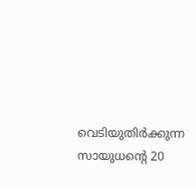വെടിയുതിര്‍ക്കുന്ന സായുധന്റെ 20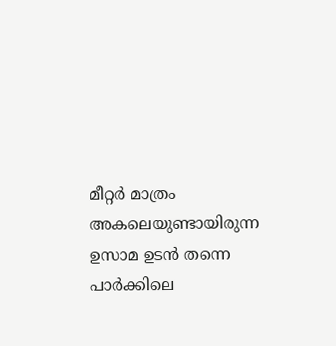മീറ്റര്‍ മാത്രം അകലെയുണ്ടായിരുന്ന ഉസാമ ഉടന്‍ തന്നെ പാര്‍ക്കിലെ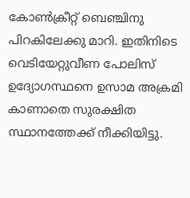കോണ്‍ക്രീറ്റ് ബെഞ്ചിനു പിറകിലേക്കു മാറി. ഇതിനിടെ വെടിയേറ്റുവീണ പോലിസ് ഉദ്യോഗസ്ഥനെ ഉസാമ അക്രമി കാണാതെ സുരക്ഷിത സ്ഥാനത്തേക്ക് നീക്കിയിട്ടു.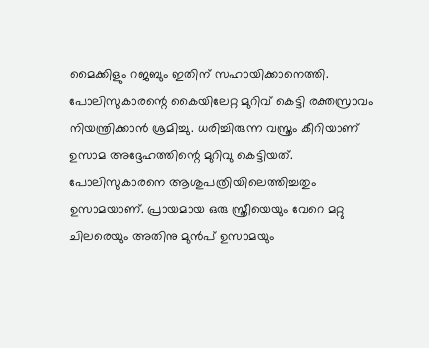മൈക്കിളും റജബും ഇതിന് സഹായിക്കാനെത്തി. പോലിസുകാരന്റെ കൈയിലേറ്റ മുറിവ് കെട്ടി രക്തസ്രാവം നിയന്ത്രിക്കാന്‍ ശ്രമിച്ചു. ധരിച്ചിരുന്ന വസ്ത്രം കീറിയാണ് ഉസാമ അദ്ദേഹത്തിന്റെ മുറിവു കെട്ടിയത്. പോലിസുകാരനെ ആശുപത്രിയിലെത്തിച്ചതും ഉസാമയാണ്. പ്രായമായ ഒരു സ്ത്രീയെയും വേറെ മറ്റു ചിലരെയും അതിനു മുന്‍പ് ഉസാമയും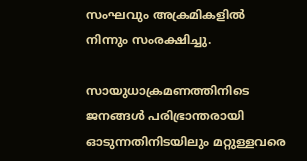സംഘവും അക്രമികളില്‍ നിന്നും സംരക്ഷിച്ചു.

സായുധാക്രമണത്തിനിടെ ജനങ്ങള്‍ പരിഭ്രാന്തരായി ഓടുന്നതിനിടയിലും മറ്റുള്ളവരെ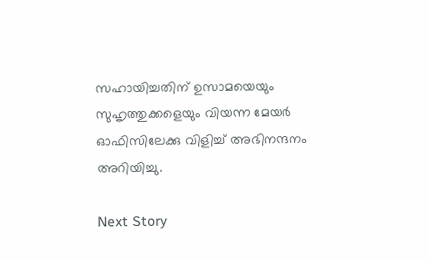സഹായിച്ചതിന് ഉസാമയെയും സുഹൃത്തുക്കളെയും വിയന്ന മേയര്‍ ഓഫിസിലേക്കു വിളിച്ച് അഭിനന്ദനം അറിയിച്ചു.

Next Story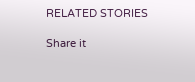RELATED STORIES

Share it